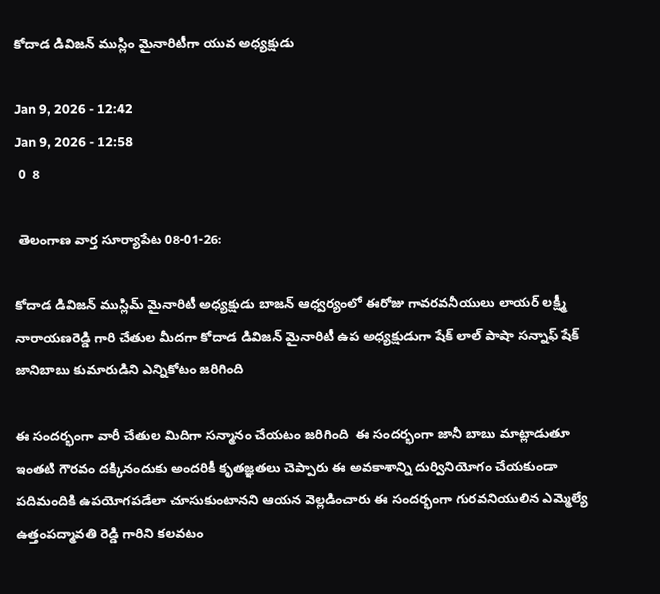కోదాడ డివిజన్ ముస్లిం మైనారిటీగా యువ అధ్యక్షుడు

Jan 9, 2026 - 12:42
Jan 9, 2026 - 12:58
 0  8

 తెలంగాణ వార్త సూర్యాపేట 08-01-26:

కోదాడ డివిజన్ ముస్లిమ్ మైనారిటీ అధ్యక్షుడు బాజన్ ఆధ్వర్యంలో ఈరోజు గావరవనీయులు లాయర్ లక్ష్మీ నారాయణరెడ్డి గారి చేతుల మీదగా కోదాడ డివిజన్ మైనారిటీ ఉప అధ్యక్షుడుగా షేక్ లాల్ పాషా సన్నాఫ్ షేక్ జానిబాబు కుమారుడిని ఎన్నికోటం జరిగింది

ఈ సందర్భంగా వారీ చేతుల మిదిగా సన్మానం చేయటం జరిగింది  ఈ సందర్భంగా జానీ బాబు మాట్లాడుతూ ఇంతటి గౌరవం దక్కినందుకు అందరికీ కృతజ్ఞతలు చెప్పారు ఈ అవకాశాన్ని దుర్వినియోగం చేయకుండా పదిమందికి ఉపయోగపడేలా చూసుకుంటానని ఆయన వెల్లడించారు ఈ సందర్భంగా గురవనియులిన ఎమ్మెల్యే ఉత్తంపద్మావతి రెడ్డి గారిని కలవటం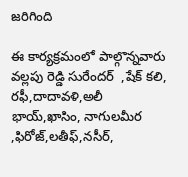జరిగింది

ఈ కార్యక్రమంలో పాల్గొన్నవారు వల్లపు రెడ్డి సురేందర్  ,షేక్ కలి, రఫీ,దాదావళి,అలీ భాయ్,ఖాసిం, నాగులమీర ,ఫిరోజ్,లతీఫ్,నసీర్,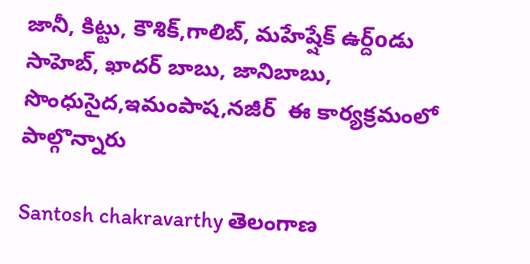జానీ, కిట్టు, కౌశిక్,గాలిబ్, మహేష్షేక్ ఉర్ద్oడు సాహెబ్, ఖాదర్ బాబు, జానిబాబు, సొంధుసైద,ఇమంపాష,నజీర్  ఈ కార్యక్రమంలో పాల్గొన్నారు

Santosh chakravarthy తెలంగాణ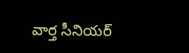వార్త సీనియర్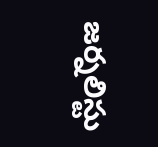జర్నలిస్టు